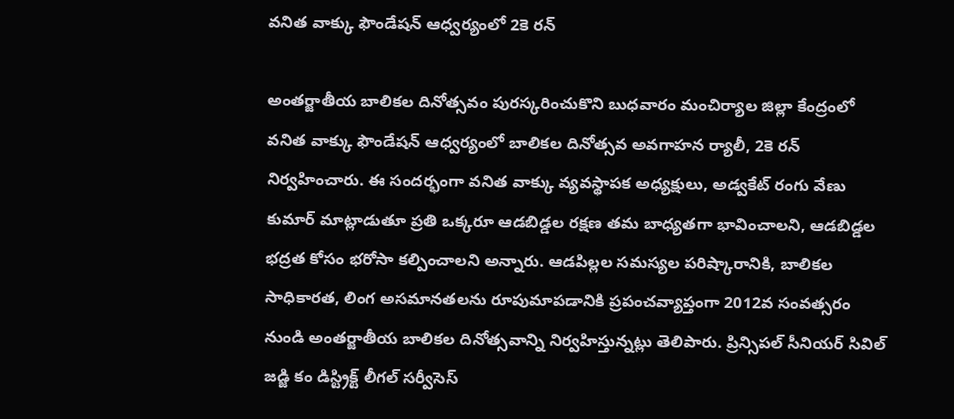వనిత వాక్కు ఫౌండేషన్ ఆధ్వర్యంలో 2కె రన్

అంతర్జాతీయ బాలికల దినోత్సవం పురస్కరించుకొని బుధవారం మంచిర్యాల జిల్లా కేంద్రంలో వనిత వాక్కు ఫౌండేషన్ ఆధ్వర్యంలో బాలికల దినోత్సవ అవగాహన ర్యాలీ, 2కె రన్  నిర్వహించారు. ఈ సందర్భంగా వనిత వాక్కు వ్యవస్థాపక అధ్యక్షులు, అడ్వకేట్ రంగు వేణు కుమార్ మాట్లాడుతూ ప్రతి ఒక్కరూ ఆడబిడ్డల రక్షణ తమ బాధ్యతగా భావించాలని, ఆడబిడ్డల భద్రత కోసం భరోసా కల్పించాలని అన్నారు. ఆడపిల్లల సమస్యల పరిష్కారానికి, బాలికల సాధికారత, లింగ అసమానతలను రూపుమాపడానికి ప్రపంచవ్యాప్తంగా 2012వ సంవత్సరం నుండి అంతర్జాతీయ బాలికల దినోత్సవాన్ని నిర్వహిస్తున్నట్లు తెలిపారు. ప్రిన్సిపల్ సీనియర్ సివిల్ జడ్జి కం డిస్ట్రిక్ట్ లీగల్ సర్వీసెస్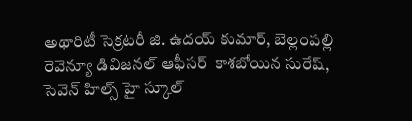అథారిటీ సెక్రటరీ జి. ఉదయ్ కుమార్, బెల్లంపల్లి రెవెన్యూ డివిజనల్ ఆఫీసర్  కాశబోయిన సురేష్, సెవెన్ హిల్స్ హై స్కూల్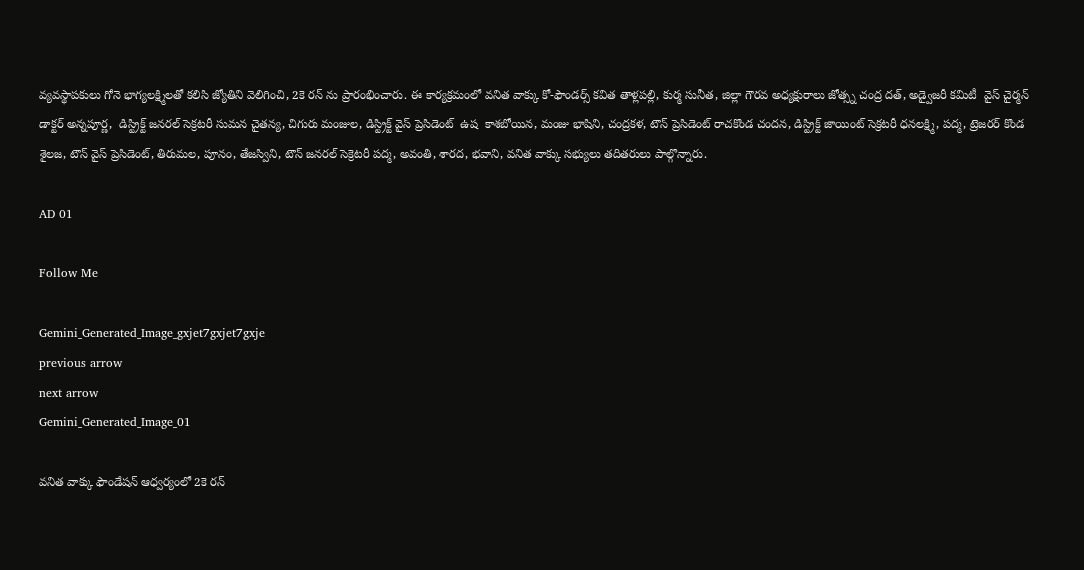వ్యవస్థాపకులు గోనె భాగ్యలక్ష్మిలతో కలిసి జ్యోతిని వెలిగించి, 2కె రన్ ను ప్రారంభించారు. ఈ కార్యక్రమంలో వనిత వాక్కు కో-ఫౌండర్స్ కవిత తాళ్లపల్లి, కుర్మ సునీత, జిల్లా గౌరవ అధ్యక్షురాలు జోత్స్న చంద్ర దత్, అడ్వైజరీ కమిటీ  వైస్ చైర్మన్ డాక్టర్ అన్నపూర్ణ,  డిస్ట్రిక్ట్ జనరల్ సెక్రటరీ సుమన చైతన్య, చిగురు మంజుల, డిస్ట్రిక్ట్ వైస్ ప్రెసిడెంట్  ఉష  కాశబోయిన, మంజు భాషిని, చంద్రకళ, టౌన్ ప్రెసిడెంట్ రాచకొండ చందన, డిస్ట్రిక్ట్ జాయింట్ సెక్రటరీ ధనలక్ష్మి, పద్మ, ట్రెజరర్ కొండ శైలజ, టౌన్ వైస్ ప్రెసిడెంట్, తిరుమల, పూనం, తేజస్విని, టౌన్ జనరల్ సెక్రెటరీ పద్మ, అవంతి, శారద, భవాని, వనిత వాక్కు సభ్యులు తదితరులు పాల్గొన్నారు.

AD 01

Follow Me

Gemini_Generated_Image_gxjet7gxjet7gxje
previous arrow
next arrow
Gemini_Generated_Image_01

వనిత వాక్కు ఫౌండేషన్ ఆధ్వర్యంలో 2కె రన్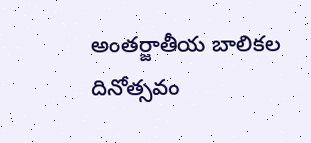అంతర్జాతీయ బాలికల దినోత్సవం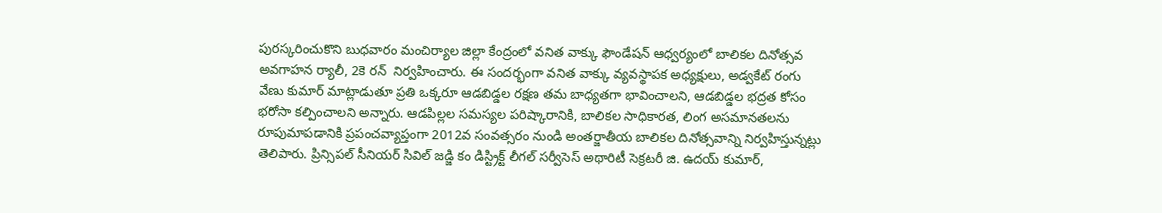పురస్కరించుకొని బుధవారం మంచిర్యాల జిల్లా కేంద్రంలో వనిత వాక్కు ఫౌండేషన్ ఆధ్వర్యంలో బాలికల దినోత్సవ అవగాహన ర్యాలీ, 2కె రన్  నిర్వహించారు. ఈ సందర్భంగా వనిత వాక్కు వ్యవస్థాపక అధ్యక్షులు, అడ్వకేట్ రంగు వేణు కుమార్ మాట్లాడుతూ ప్రతి ఒక్కరూ ఆడబిడ్డల రక్షణ తమ బాధ్యతగా భావించాలని, ఆడబిడ్డల భద్రత కోసం భరోసా కల్పించాలని అన్నారు. ఆడపిల్లల సమస్యల పరిష్కారానికి, బాలికల సాధికారత, లింగ అసమానతలను రూపుమాపడానికి ప్రపంచవ్యాప్తంగా 2012వ సంవత్సరం నుండి అంతర్జాతీయ బాలికల దినోత్సవాన్ని నిర్వహిస్తున్నట్లు తెలిపారు. ప్రిన్సిపల్ సీనియర్ సివిల్ జడ్జి కం డిస్ట్రిక్ట్ లీగల్ సర్వీసెస్ అథారిటీ సెక్రటరీ జి. ఉదయ్ కుమార్,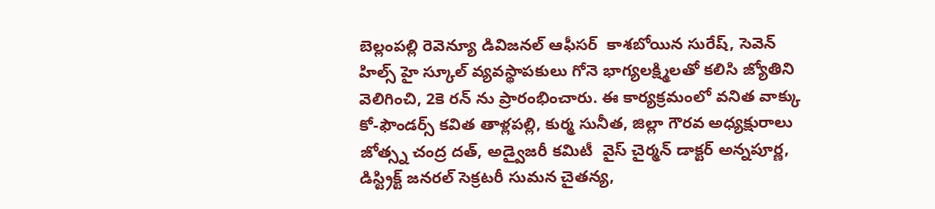బెల్లంపల్లి రెవెన్యూ డివిజనల్ ఆఫీసర్  కాశబోయిన సురేష్, సెవెన్ హిల్స్ హై స్కూల్ వ్యవస్థాపకులు గోనె భాగ్యలక్ష్మిలతో కలిసి జ్యోతిని వెలిగించి, 2కె రన్ ను ప్రారంభించారు. ఈ కార్యక్రమంలో వనిత వాక్కు కో-ఫౌండర్స్ కవిత తాళ్లపల్లి, కుర్మ సునీత, జిల్లా గౌరవ అధ్యక్షురాలు జోత్స్న చంద్ర దత్, అడ్వైజరీ కమిటీ  వైస్ చైర్మన్ డాక్టర్ అన్నపూర్ణ,  డిస్ట్రిక్ట్ జనరల్ సెక్రటరీ సుమన చైతన్య,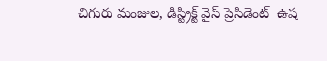చిగురు మంజుల, డిస్ట్రిక్ట్ వైస్ ప్రెసిడెంట్  ఉష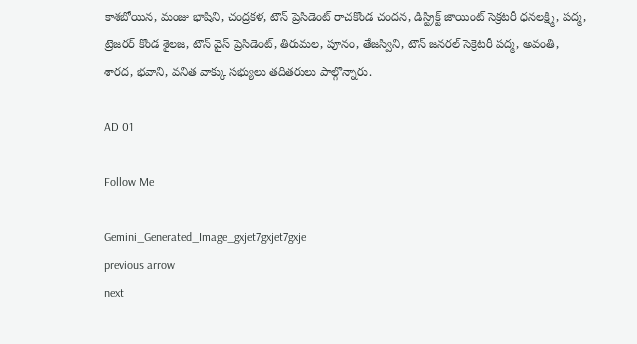కాశబోయిన, మంజు భాషిని, చంద్రకళ, టౌన్ ప్రెసిడెంట్ రాచకొండ చందన, డిస్ట్రిక్ట్ జాయింట్ సెక్రటరీ ధనలక్ష్మి, పద్మ, ట్రెజరర్ కొండ శైలజ, టౌన్ వైస్ ప్రెసిడెంట్, తిరుమల, పూనం, తేజస్విని, టౌన్ జనరల్ సెక్రెటరీ పద్మ, అవంతి, శారద, భవాని, వనిత వాక్కు సభ్యులు తదితరులు పాల్గొన్నారు.

AD 01

Follow Me

Gemini_Generated_Image_gxjet7gxjet7gxje
previous arrow
next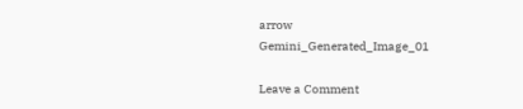arrow
Gemini_Generated_Image_01

Leave a Comment